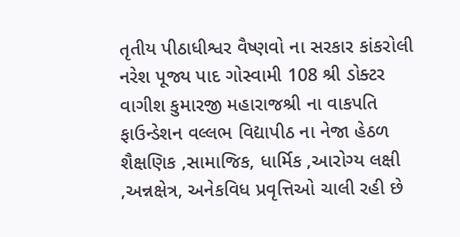તૃતીય પીઠાધીશ્વર વૈષ્ણવો ના સરકાર કાંકરોલી નરેશ પૂજ્ય પાદ ગોસ્વામી 108 શ્રી ડોક્ટર વાગીશ કુમારજી મહારાજશ્રી ના વાકપતિ ફાઉન્ડેશન વલ્લભ વિદ્યાપીઠ ના નેજા હેઠળ શૈક્ષણિક ,સામાજિક, ધાર્મિક ,આરોગ્ય લક્ષી ,અન્નક્ષેત્ર, અનેકવિધ પ્રવૃત્તિઓ ચાલી રહી છે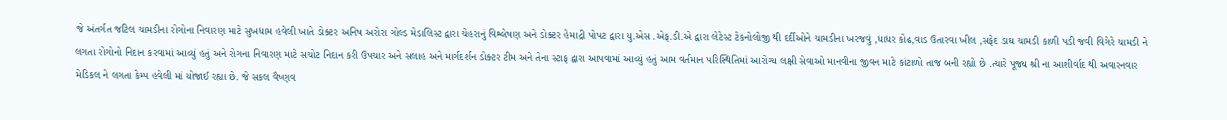જે અંતર્ગત જટિલ ચામડીના રોગોના નિવારણ માટે સુખધામ હવેલી ખાતે ડોક્ટર અનિષ અરોરા ગોલ્ડ મેડાલિસ્ટ દ્વારા ચેહરાનું વિશ્લેષણ અને ડોક્ટર હેમાદ્રી પોપટ દ્વારા યુ.એસ .એફ.ડી.એ દ્વારા લેટેસ્ટ ટેકનોલોજી થી દર્દીઓને ચામડીના ખરજવું ,ધાધર કોઢ,વાડ ઉતારવા ખીલ ,સફેદ ડાઘ ચામડી કાળી પડી જવી વિગેરે ચામડી ને લગતા રોગોનો નિદાન કરવામાં આવ્યું હતું અને રોગના નિવારણ માટે સચોટ નિદાન કરી ઉપચાર અને સલાહ અને માર્ગદર્શન ડોક્ટર ટીમ અને તેના સ્ટાફ દ્વારા આપવામાં આવ્યું હતું આમ વર્તમાન પરિસ્થિતિમાં આરોગ્ય લક્ષી સેવાઓ માનવીના જીવન માટે કાંટાળો તાજ બની રહ્યો છે .ત્યારે પૂજ્ય શ્રી ના આશીર્વાદ થી અવારનવાર મેડિકલ ને લગતા કેમ્પ હવેલી માં યોજાઈ રહ્યા છે. જે સકલ વૈષ્ણવ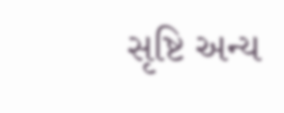સૃષ્ટિ અન્ય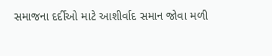સમાજના દર્દીઓ માટે આશીર્વાદ સમાન જોવા મળી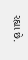રહ્યા છે.